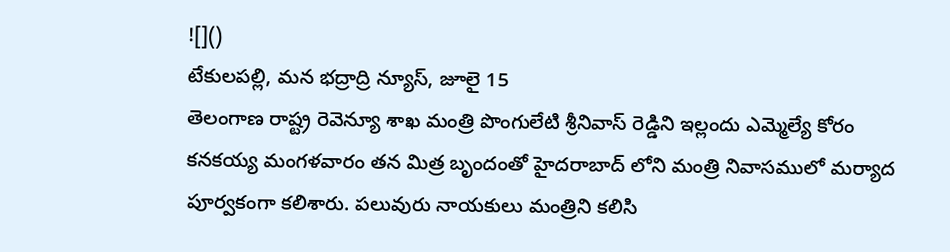![]()
టేకులపల్లి, మన భద్రాద్రి న్యూస్, జూలై 15
తెలంగాణ రాష్ట్ర రెవెన్యూ శాఖ మంత్రి పొంగులేటి శ్రీనివాస్ రెడ్డిని ఇల్లందు ఎమ్మెల్యే కోరం కనకయ్య మంగళవారం తన మిత్ర బృందంతో హైదరాబాద్ లోని మంత్రి నివాసములో మర్యాద పూర్వకంగా కలిశారు. పలువురు నాయకులు మంత్రిని కలిసి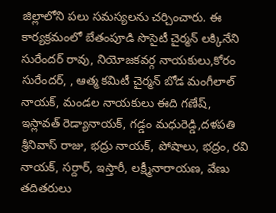జిల్లాలోని పలు సమస్యలను చర్చించారు. ఈ కార్యక్రమంలో బేతంపూడి సొసైటీ చైర్మన్ లక్కినేని సురేందర్ రావు, నియోజకవర్గ నాయకులు,కోరం సురేందర్, , ఆత్మ కమిటీ చైర్మన్ బోడ మంగీలాల్ నాయక్, మండల నాయకులు ఈది గణేష్, ఇస్లావత్ రెడ్యానాయక్, గడ్డం మధురెడ్డి,దళపతి శ్రీనివాస్ రాజు, భద్రు నాయక్, పోషాలు, భద్రం, రవి నాయక్, సర్దార్, ఇస్తారీ, లక్ష్మీనారాయణ, వేణు తదితరులు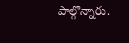పాల్గొన్నారు.